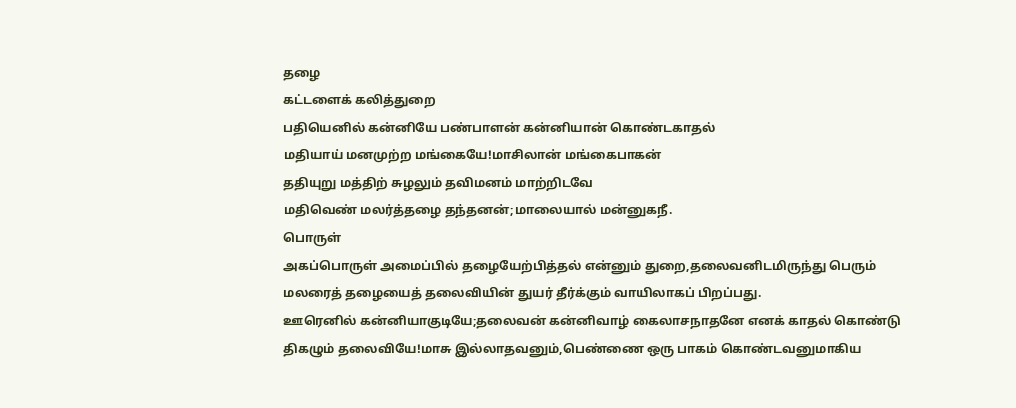தழை
கட்டளைக் கலித்துறை
பதியெனில் கன்னியே பண்பாளன் கன்னியான் கொண்டகாதல்
மதியாய் மனமுற்ற மங்கையே!மாசிலான் மங்கைபாகன்
ததியுறு மத்திற் சுழலும் தவிமனம் மாற்றிடவே
மதிவெண் மலர்த்தழை தந்தனன்;மாலையால் மன்னுகநீ.
பொருள்
அகப்பொருள் அமைப்பில் தழையேற்பித்தல் என்னும் துறை,தலைவனிடமிருந்து பெரும்
மலரைத் தழையைத் தலைவியின் துயர் தீர்க்கும் வாயிலாகப் பிறப்பது.
ஊரெனில் கன்னியாகுடியே;தலைவன் கன்னிவாழ் கைலாசநாதனே எனக் காதல் கொண்டு
திகழும் தலைவியே!மாசு இல்லாதவனும்,பெண்ணை ஒரு பாகம் கொண்டவனுமாகிய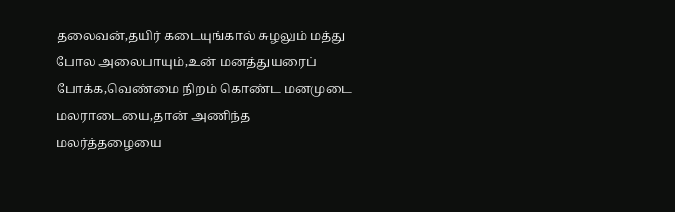தலைவன்,தயிர் கடையுங்கால் சுழலும் மத்து போல அலைபாயும்,உன் மனத்துயரைப்
போக்க,வெண்மை நிறம் கொண்ட மனமுடை மலராடையை,தான் அணிந்த மலர்த்தழையை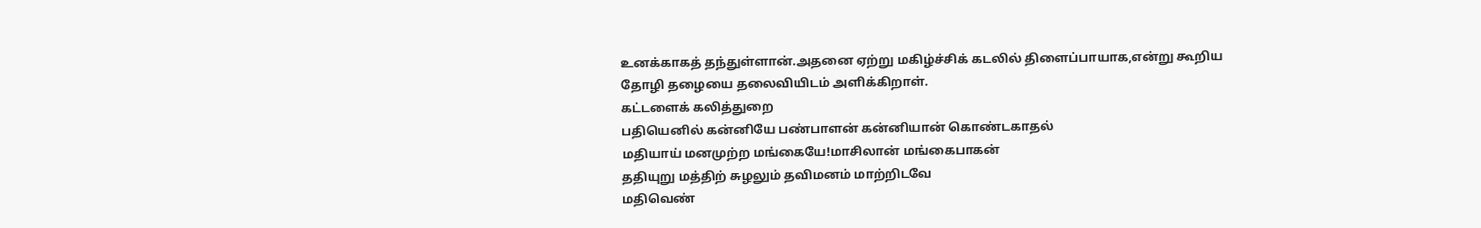உனக்காகத் தந்துள்ளான்.அதனை ஏற்று மகிழ்ச்சிக் கடலில் திளைப்பாயாக,என்று கூறிய
தோழி தழையை தலைவியிடம் அளிக்கிறாள்.
கட்டளைக் கலித்துறை
பதியெனில் கன்னியே பண்பாளன் கன்னியான் கொண்டகாதல்
மதியாய் மனமுற்ற மங்கையே!மாசிலான் மங்கைபாகன்
ததியுறு மத்திற் சுழலும் தவிமனம் மாற்றிடவே
மதிவெண்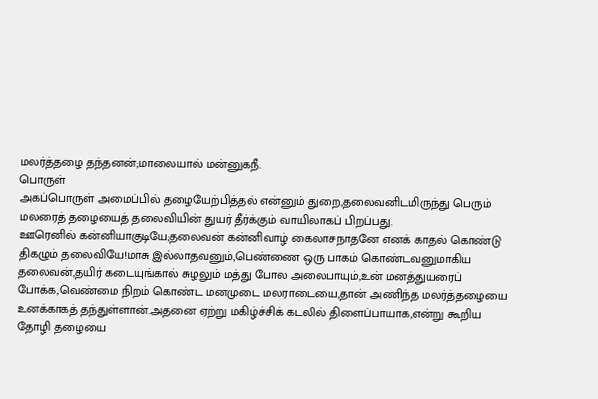மலர்த்தழை தந்தனன்;மாலையால் மன்னுகநீ.
பொருள்
அகப்பொருள் அமைப்பில் தழையேற்பித்தல் என்னும் துறை,தலைவனிடமிருந்து பெரும்
மலரைத் தழையைத் தலைவியின் துயர் தீர்க்கும் வாயிலாகப் பிறப்பது.
ஊரெனில் கன்னியாகுடியே;தலைவன் கன்னிவாழ் கைலாசநாதனே எனக் காதல் கொண்டு
திகழும் தலைவியே!மாசு இல்லாதவனும்,பெண்ணை ஒரு பாகம் கொண்டவனுமாகிய
தலைவன்,தயிர் கடையுங்கால் சுழலும் மத்து போல அலைபாயும்,உன் மனத்துயரைப்
போக்க,வெண்மை நிறம் கொண்ட மனமுடை மலராடையை,தான் அணிந்த மலர்த்தழையை
உனக்காகத் தந்துள்ளான்.அதனை ஏற்று மகிழ்ச்சிக் கடலில் திளைப்பாயாக,என்று கூறிய
தோழி தழையை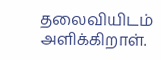தலைவியிடம் அளிக்கிறாள்.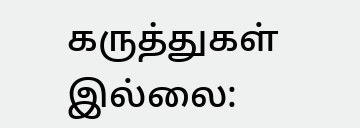கருத்துகள் இல்லை: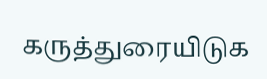கருத்துரையிடுக